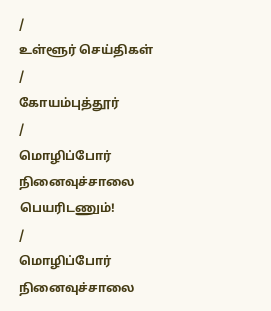/
உள்ளூர் செய்திகள்
/
கோயம்புத்தூர்
/
மொழிப்போர் நினைவுச்சாலை பெயரிடணும்!
/
மொழிப்போர் நினைவுச்சாலை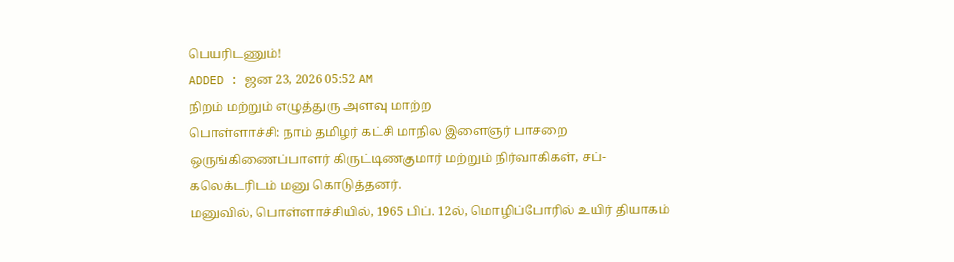பெயரிடணும்!
ADDED : ஜன 23, 2026 05:52 AM
நிறம் மற்றும் எழுத்துரு அளவு மாற்ற
பொள்ளாச்சி: நாம் தமிழர் கட்சி மாநில இளைஞர் பாசறை ஒருங்கிணைப்பாளர் கிருட்டிணகுமார் மற்றும் நிர்வாகிகள், சப்-கலெக்டரிடம் மனு கொடுத்தனர்.
மனுவில், பொள்ளாச்சியில், 1965 பிப். 12ல், மொழிப்போரில் உயிர் தியாகம்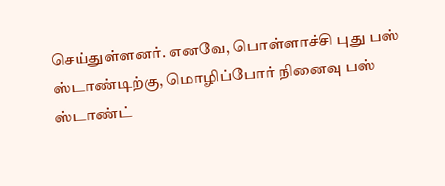செய்துள்ளனர். எனவே, பொள்ளாச்சி புது பஸ் ஸ்டாண்டிற்கு, மொழிப்போர் நினைவு பஸ் ஸ்டாண்ட்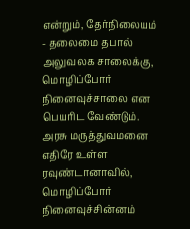என்றும், தேர்நிலையம் - தலைமை தபால் அலுவலக சாலைக்கு, மொழிப்போர் நினைவுச்சாலை என பெயரிட வேண்டும்.
அரசு மருத்துவமனை எதிரே உள்ள ரவுண்டானாவில், மொழிப்போர் நினைவுச்சின்னம்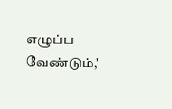எழுப்ப வேண்டும்,'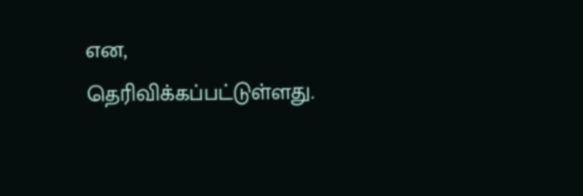என, தெரிவிக்கப்பட்டுள்ளது.